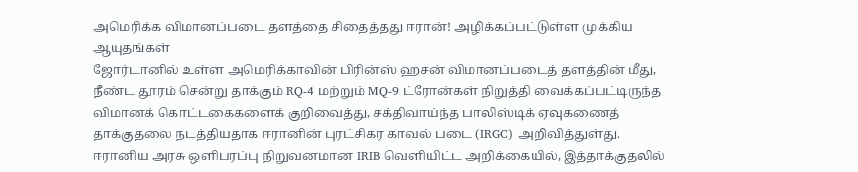அமெரிக்க விமானப்படை தளத்தை சிதைத்தது ஈரான்! அழிக்கப்பட்டுள்ள முக்கிய ஆயுதங்கள்
ஜோர்டானில் உள்ள அமெரிக்காவின் பிரின்ஸ் ஹசன் விமானப்படைத் தளத்தின் மீது, நீண்ட தூரம் சென்று தாக்கும் RQ-4 மற்றும் MQ-9 ட்ரோன்கள் நிறுத்தி வைக்கப்பட்டிருந்த விமானக் கொட்டகைகளைக் குறிவைத்து, சக்திவாய்ந்த பாலிஸ்டிக் ஏவுகணைத் தாக்குதலை நடத்தியதாக ஈரானின் புரட்சிகர காவல் படை (IRGC) அறிவித்துள்து.
ஈரானிய அரசு ஒளிபரப்பு நிறுவனமான IRIB வெளியிட்ட அறிக்கையில், இத்தாக்குதலில்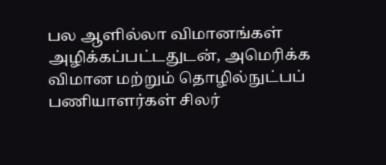பல ஆளில்லா விமானங்கள் அழிக்கப்பட்டதுடன், அமெரிக்க விமான மற்றும் தொழில்நுட்பப் பணியாளர்கள் சிலர்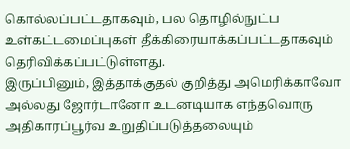கொல்லப்பட்டதாகவும், பல தொழில்நுட்ப உள்கட்டமைப்புகள் தீக்கிரையாக்கப்பட்டதாகவும் தெரிவிக்கப்பட்டுள்ளது.
இருப்பினும், இத்தாக்குதல் குறித்து அமெரிக்காவோ அல்லது ஜோர்டானோ உடனடியாக எந்தவொரு அதிகாரப்பூர்வ உறுதிப்படுத்தலையும்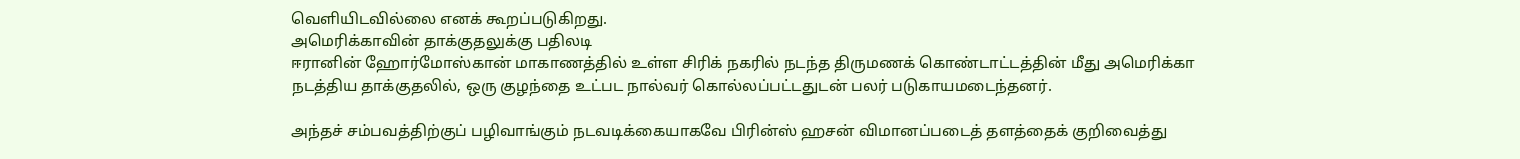வெளியிடவில்லை எனக் கூறப்படுகிறது.
அமெரிக்காவின் தாக்குதலுக்கு பதிலடி
ஈரானின் ஹோர்மோஸ்கான் மாகாணத்தில் உள்ள சிரிக் நகரில் நடந்த திருமணக் கொண்டாட்டத்தின் மீது அமெரிக்கா நடத்திய தாக்குதலில், ஒரு குழந்தை உட்பட நால்வர் கொல்லப்பட்டதுடன் பலர் படுகாயமடைந்தனர்.

அந்தச் சம்பவத்திற்குப் பழிவாங்கும் நடவடிக்கையாகவே பிரின்ஸ் ஹசன் விமானப்படைத் தளத்தைக் குறிவைத்து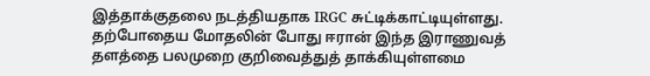இத்தாக்குதலை நடத்தியதாக IRGC சுட்டிக்காட்டியுள்ளது.
தற்போதைய மோதலின் போது ஈரான் இந்த இராணுவத் தளத்தை பலமுறை குறிவைத்துத் தாக்கியுள்ளமை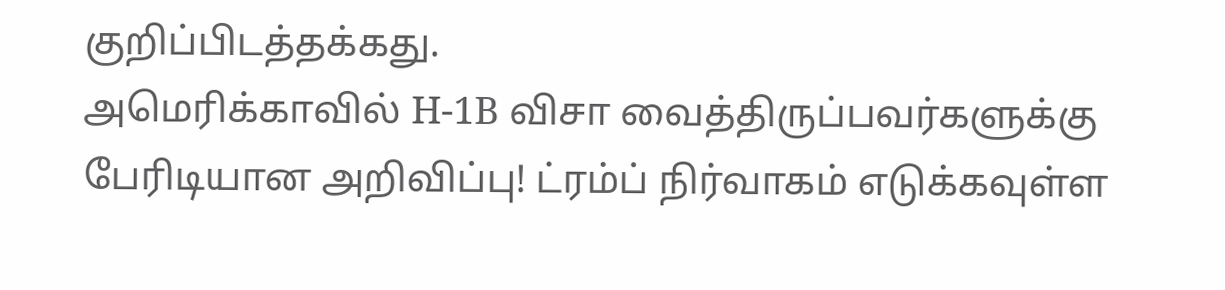குறிப்பிடத்தக்கது.
அமெரிக்காவில் H-1B விசா வைத்திருப்பவர்களுக்கு பேரிடியான அறிவிப்பு! ட்ரம்ப் நிர்வாகம் எடுக்கவுள்ள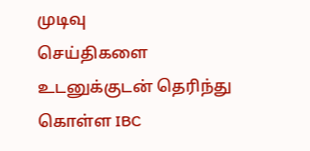முடிவு
செய்திகளை உடனுக்குடன் தெரிந்து கொள்ள IBC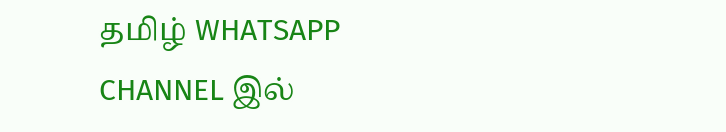தமிழ் WHATSAPP CHANNEL இல்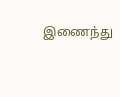இணைந்து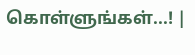கொள்ளுங்கள்...! |